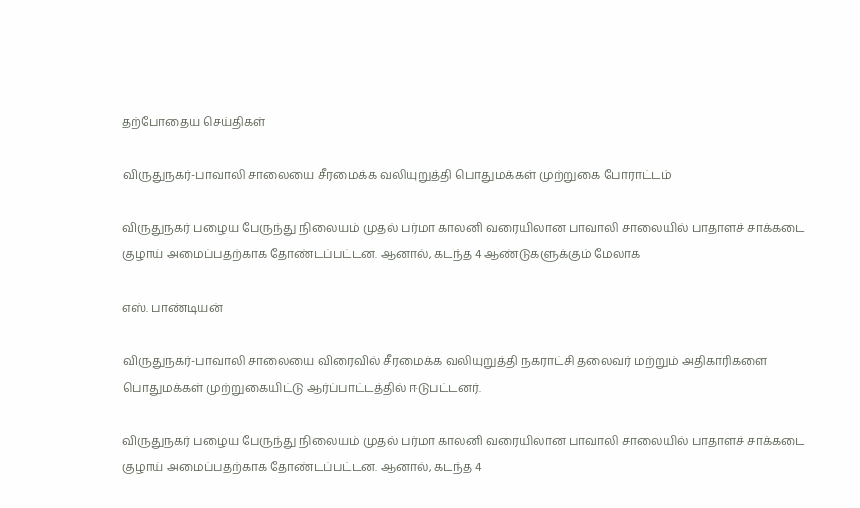தற்போதைய செய்திகள்

விருதுநகர்-பாவாலி சாலையை சீரமைக்க வலியுறுத்தி பொதுமக்கள் முற்றுகை போராட்டம்

விருதுநகர் பழைய பேருந்து நிலையம் முதல் பர்மா காலனி வரையிலான பாவாலி சாலையில் பாதாளச் சாக்கடை குழாய் அமைப்பதற்காக தோண்டப்பட்டன. ஆனால், கடந்த 4 ஆண்டுகளுக்கும் மேலாக

எஸ். பாண்டியன்

விருதுநகர்-பாவாலி சாலையை விரைவில் சீரமைக்க வலியுறுத்தி நகராட்சி தலைவர் மற்றும் அதிகாரிகளை பொதுமக்கள் முற்றுகையிட்டு ஆர்ப்பாட்டத்தில் ஈடுபட்டனர்.

விருதுநகர் பழைய பேருந்து நிலையம் முதல் பர்மா காலனி வரையிலான பாவாலி சாலையில் பாதாளச் சாக்கடை குழாய் அமைப்பதற்காக தோண்டப்பட்டன. ஆனால், கடந்த 4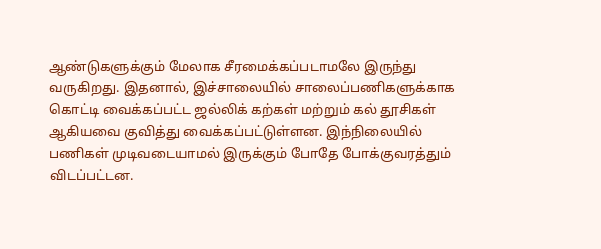ஆண்டுகளுக்கும் மேலாக சீரமைக்கப்படாமலே இருந்து வருகிறது. இதனால், இச்சாலையில் சாலைப்பணிகளுக்காக கொட்டி வைக்கப்பட்ட ஜல்லிக் கற்கள் மற்றும் கல் தூசிகள் ஆகியவை குவித்து வைக்கப்பட்டுள்ளன. இந்நிலையில் பணிகள் முடிவடையாமல் இருக்கும் போதே போக்குவரத்தும் விடப்பட்டன.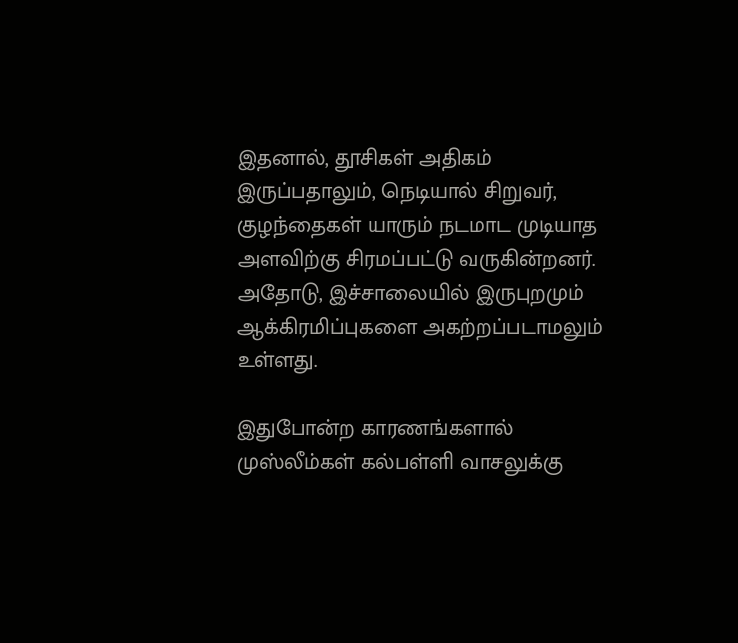இதனால், தூசிகள் அதிகம் இருப்பதாலும், நெடியால் சிறுவர், குழந்தைகள் யாரும் நடமாட முடியாத அளவிற்கு சிரமப்பட்டு வருகின்றனர். அதோடு, இச்சாலையில் இருபுறமும் ஆக்கிரமிப்புகளை அகற்றப்படாமலும் உள்ளது.

இதுபோன்ற காரணங்களால் முஸ்லீம்கள் கல்பள்ளி வாசலுக்கு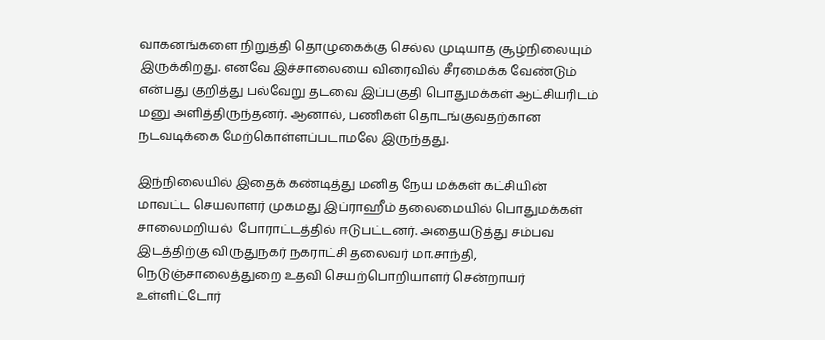வாகனங்களை நிறுத்தி தொழுகைக்கு செல்ல முடியாத சூழ்நிலையும் இருக்கிறது. எனவே இச்சாலையை விரைவில் சீரமைக்க வேண்டும் என்பது குறித்து பல்வேறு தடவை இப்பகுதி பொதுமக்கள் ஆட்சியரிடம் மனு அளித்திருந்தனர். ஆனால், பணிகள் தொடங்குவதற்கான நடவடிக்கை மேற்கொள்ளப்படாமலே இருந்தது.

இந்நிலையில் இதைக் கண்டித்து மனித நேய மக்கள் கட்சியின் மாவட்ட செயலாளர் முகமது இப்ராஹீம் தலைமையில் பொதுமக்கள் சாலைமறியல்  போராட்டத்தில் ஈடுபட்டனர். அதையடுத்து சம்பவ இடத்திற்கு விருதுநகர் நகராட்சி தலைவர் மா.சாந்தி, நெடுஞ்சாலைத்துறை உதவி செயற்பொறியாளர் சென்றாயர் உள்ளிட்டோர்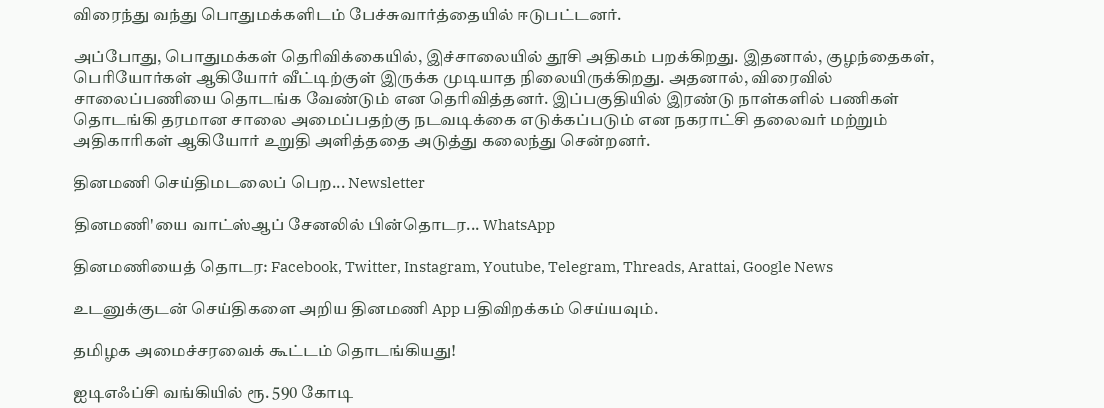விரைந்து வந்து பொதுமக்களிடம் பேச்சுவார்த்தையில் ஈடுபட்டனர்.

அப்போது, பொதுமக்கள் தெரிவிக்கையில், இச்சாலையில் தூசி அதிகம் பறக்கிறது. இதனால், குழந்தைகள், பெரியோர்கள் ஆகியோர் வீட்டிற்குள் இருக்க முடியாத நிலையிருக்கிறது. அதனால், விரைவில் சாலைப்பணியை தொடங்க வேண்டும் என தெரிவித்தனர். இப்பகுதியில் இரண்டு நாள்களில் பணிகள் தொடங்கி தரமான சாலை அமைப்பதற்கு நடவடிக்கை எடுக்கப்படும் என நகராட்சி தலைவர் மற்றும் அதிகாரிகள் ஆகியோர் உறுதி அளித்ததை அடுத்து கலைந்து சென்றனர்.

தினமணி செய்திமடலைப் பெற... Newsletter

தினமணி'யை வாட்ஸ்ஆப் சேனலில் பின்தொடர... WhatsApp

தினமணியைத் தொடர: Facebook, Twitter, Instagram, Youtube, Telegram, Threads, Arattai, Google News

உடனுக்குடன் செய்திகளை அறிய தினமணி App பதிவிறக்கம் செய்யவும்.

தமிழக அமைச்சரவைக் கூட்டம் தொடங்கியது!

ஐடிஎஃப்சி வங்கியில் ரூ. 590 கோடி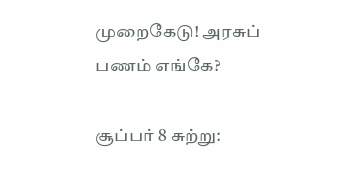முறைகேடு! அரசுப் பணம் எங்கே?

சூப்பர் 8 சுற்று: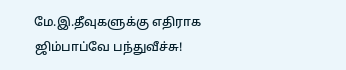மே.இ.தீவுகளுக்கு எதிராக ஜிம்பாப்வே பந்துவீச்சு!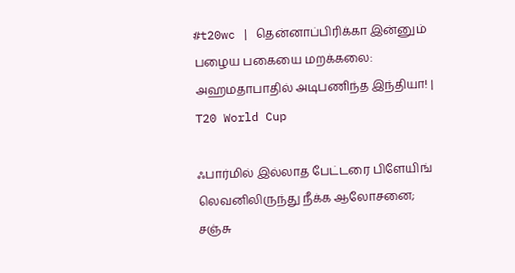#t20wc | தென்னாப்பிரிக்கா இன்னும் பழைய பகையை மறக்கலை: அஹமதாபாதில் அடிபணிந்த இந்தியா! | T20 World Cup

ஃபார்மில் இல்லாத பேட்டரை பிளேயிங் லெவனிலிருந்து நீக்க ஆலோசனை; சஞ்சு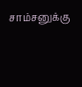சாம்சனுக்கு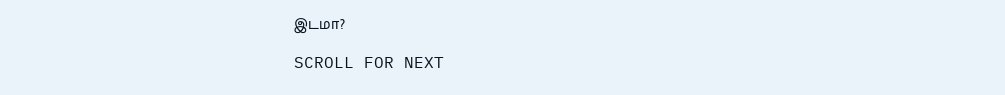இடமா?

SCROLL FOR NEXT